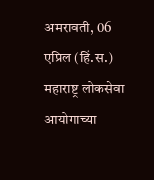अमरावती, 06 एप्रिल (हिं.स.)
महाराष्ट्र लोकसेवा आयोगाच्या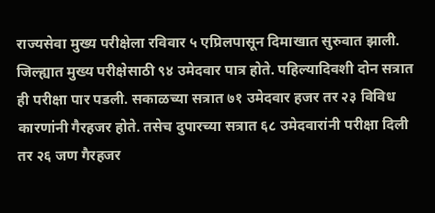राज्यसेवा मुख्य परीक्षेला रविवार ५ एप्रिलपासून दिमाखात सुरुवात झाली. जिल्ह्यात मुख्य परीक्षेसाठी ९४ उमेदवार पात्र होते. पहिल्यादिवशी दोन सत्रात ही परीक्षा पार पडली. सकाळच्या सत्रात ७१ उमेदवार हजर तर २३ विविध कारणांनी गैरहजर होते. तसेच दुपारच्या सत्रात ६८ उमेदवारांनी परीक्षा दिली तर २६ जण गैरहजर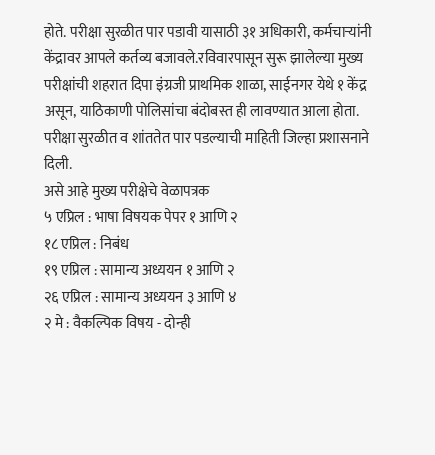होते. परीक्षा सुरळीत पार पडावी यासाठी ३१ अधिकारी, कर्मचाऱ्यांनी केंद्रावर आपले कर्तव्य बजावले.रविवारपासून सुरू झालेल्या मुख्य परीक्षांची शहरात दिपा इंग्रजी प्राथमिक शाळा, साईनगर येथे १ केंद्र असून, याठिकाणी पोलिसांचा बंदोबस्त ही लावण्यात आला होता. परीक्षा सुरळीत व शांततेत पार पडल्याची माहिती जिल्हा प्रशासनाने दिली.
असे आहे मुख्य परीक्षेचे वेळापत्रक
५ एप्रिल : भाषा विषयक पेपर १ आणि २
१८ एप्रिल : निबंध
१९ एप्रिल : सामान्य अध्ययन १ आणि २
२६ एप्रिल : सामान्य अध्ययन ३ आणि ४
२ मे : वैकल्पिक विषय - दोन्ही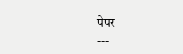पेपर
---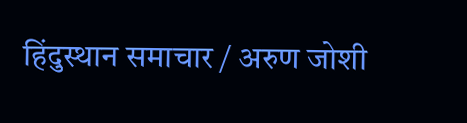हिंदुस्थान समाचार / अरुण जोशी